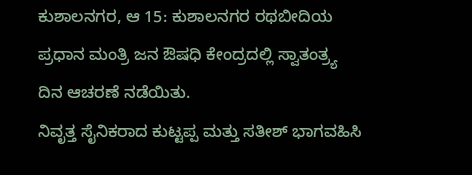ಕುಶಾಲನಗರ, ಆ 15: ಕುಶಾಲನಗರ ರಥಬೀದಿಯ
ಪ್ರಧಾನ ಮಂತ್ರಿ ಜನ ಔಷಧಿ ಕೇಂದ್ರದಲ್ಲಿ ಸ್ವಾತಂತ್ರ್ಯ ದಿನ ಆಚರಣೆ ನಡೆಯಿತು.
ನಿವೃತ್ತ ಸೈನಿಕರಾದ ಕುಟ್ಟಪ್ಪ ಮತ್ತು ಸತೀಶ್ ಭಾಗವಹಿಸಿ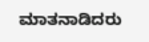ಮಾತನಾಡಿದರು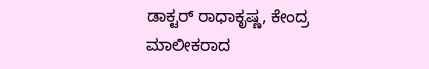ಡಾಕ್ಟರ್ ರಾಧಾಕೃಷ್ಣ, ಕೇಂದ್ರ ಮಾಲೀಕರಾದ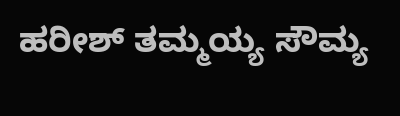ಹರೀಶ್ ತಮ್ಮಯ್ಯ ಸೌಮ್ಯ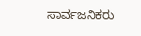ಸಾರ್ವಜನಿಕರು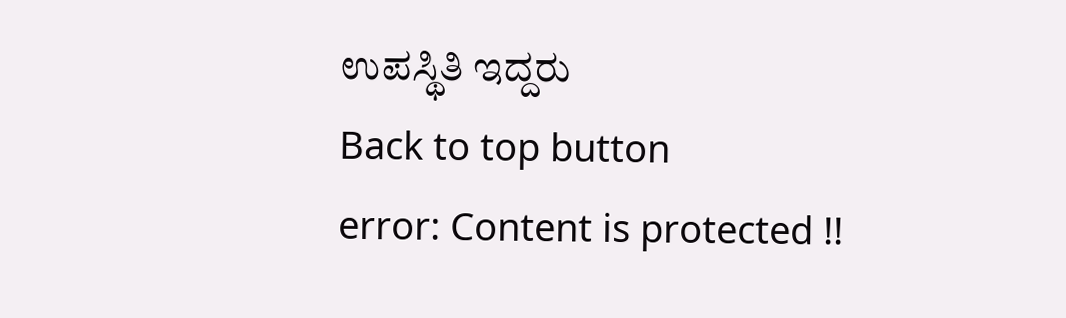ಉಪಸ್ಥಿತಿ ಇದ್ದರು
Back to top button
error: Content is protected !!